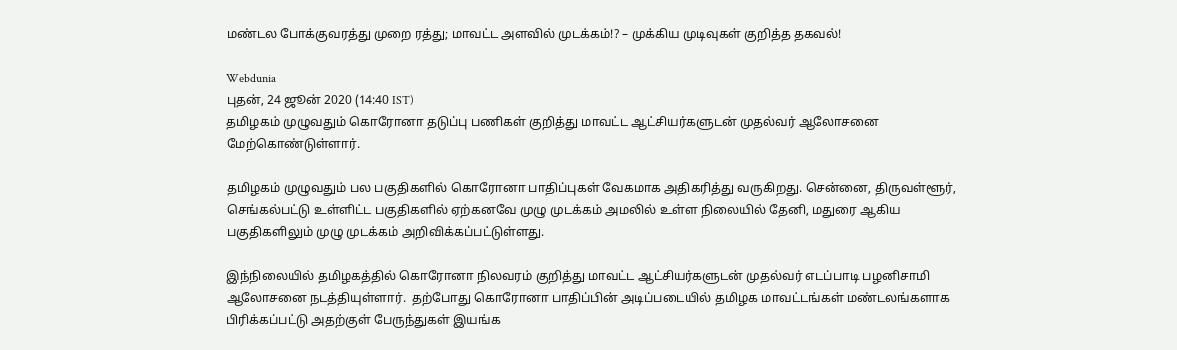மண்டல போக்குவரத்து முறை ரத்து; மாவட்ட அளவில் முடக்கம்!? – முக்கிய முடிவுகள் குறித்த தகவல்!

Webdunia
புதன், 24 ஜூன் 2020 (14:40 IST)
தமிழகம் முழுவதும் கொரோனா தடுப்பு பணிகள் குறித்து மாவட்ட ஆட்சியர்களுடன் முதல்வர் ஆலோசனை மேற்கொண்டுள்ளார்.

தமிழகம் முழுவதும் பல பகுதிகளில் கொரோனா பாதிப்புகள் வேகமாக அதிகரித்து வருகிறது. சென்னை, திருவள்ளூர், செங்கல்பட்டு உள்ளிட்ட பகுதிகளில் ஏற்கனவே முழு முடக்கம் அமலில் உள்ள நிலையில் தேனி, மதுரை ஆகிய பகுதிகளிலும் முழு முடக்கம் அறிவிக்கப்பட்டுள்ளது.

இந்நிலையில் தமிழகத்தில் கொரோனா நிலவரம் குறித்து மாவட்ட ஆட்சியர்களுடன் முதல்வர் எடப்பாடி பழனிசாமி ஆலோசனை நடத்தியுள்ளார்.  தற்போது கொரோனா பாதிப்பின் அடிப்படையில் தமிழக மாவட்டங்கள் மண்டலங்களாக பிரிக்கப்பட்டு அதற்குள் பேருந்துகள் இயங்க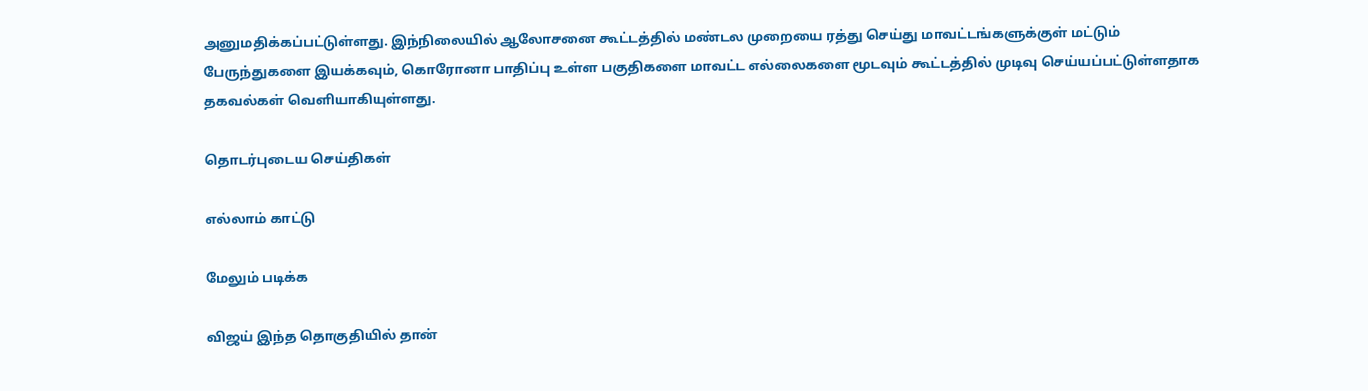அனுமதிக்கப்பட்டுள்ளது. இந்நிலையில் ஆலோசனை கூட்டத்தில் மண்டல முறையை ரத்து செய்து மாவட்டங்களுக்குள் மட்டும் பேருந்துகளை இயக்கவும், கொரோனா பாதிப்பு உள்ள பகுதிகளை மாவட்ட எல்லைகளை மூடவும் கூட்டத்தில் முடிவு செய்யப்பட்டுள்ளதாக தகவல்கள் வெளியாகியுள்ளது.

தொடர்புடைய செய்திகள்

எல்லாம் காட்டு

மேலும் படிக்க

விஜய் இந்த தொகுதியில் தான்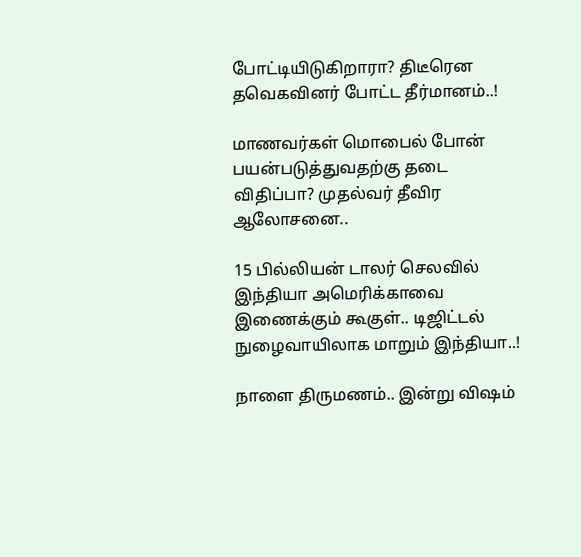போட்டியிடுகிறாரா? திடீரென தவெகவினர் போட்ட தீர்மானம்..!

மாணவர்கள் மொபைல் போன் பயன்படுத்துவதற்கு தடை விதிப்பா? முதல்வர் தீவிர ஆலோசனை..

15 பில்லியன் டாலர் செலவில் இந்தியா அமெரிக்காவை இணைக்கும் கூகுள்.. டிஜிட்டல் நுழைவாயிலாக மாறும் இந்தியா..!

நாளை திருமணம்.. இன்று விஷம்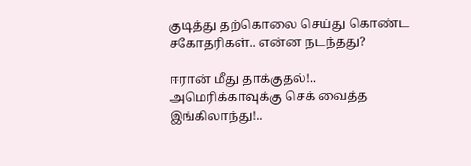குடித்து தற்கொலை செய்து கொண்ட சகோதரிகள்.. என்ன நடந்தது?

ஈரான் மீது தாக்குதல்!.. அமெரிக்காவுக்கு செக் வைத்த இங்கிலாந்து!..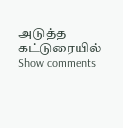அடுத்த கட்டுரையில்
Show comments